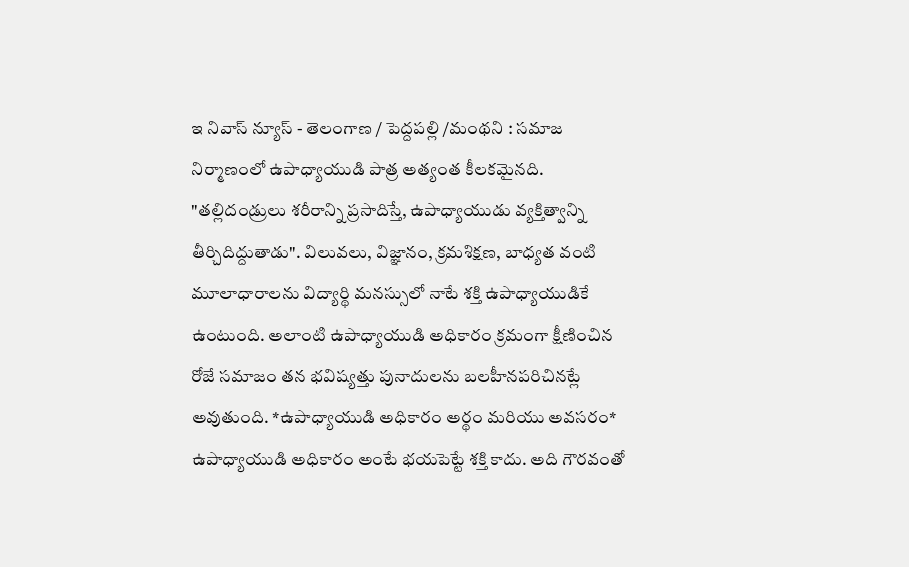ఇ నివాస్ న్యూస్ - తెలంగాణ / పెద్దపల్లి /మంథని : సమాజ నిర్మాణంలో ఉపాధ్యాయుడి పాత్ర అత్యంత కీలకమైనది. "తల్లిదండ్రులు శరీరాన్ని ప్రసాదిస్తే, ఉపాధ్యాయుడు వ్యక్తిత్వాన్ని తీర్చిదిద్దుతాడు". విలువలు, విజ్ఞానం, క్రమశిక్షణ, బాధ్యత వంటి మూలాధారాలను విద్యార్థి మనస్సులో నాటే శక్తి ఉపాధ్యాయుడికే ఉంటుంది. అలాంటి ఉపాధ్యాయుడి అధికారం క్రమంగా క్షీణించిన రోజే సమాజం తన భవిష్యత్తు పునాదులను బలహీనపరిచినట్లే అవుతుంది. *ఉపాధ్యాయుడి అధికారం అర్థం మరియు అవసరం* ఉపాధ్యాయుడి అధికారం అంటే భయపెట్టే శక్తి కాదు. అది గౌరవంతో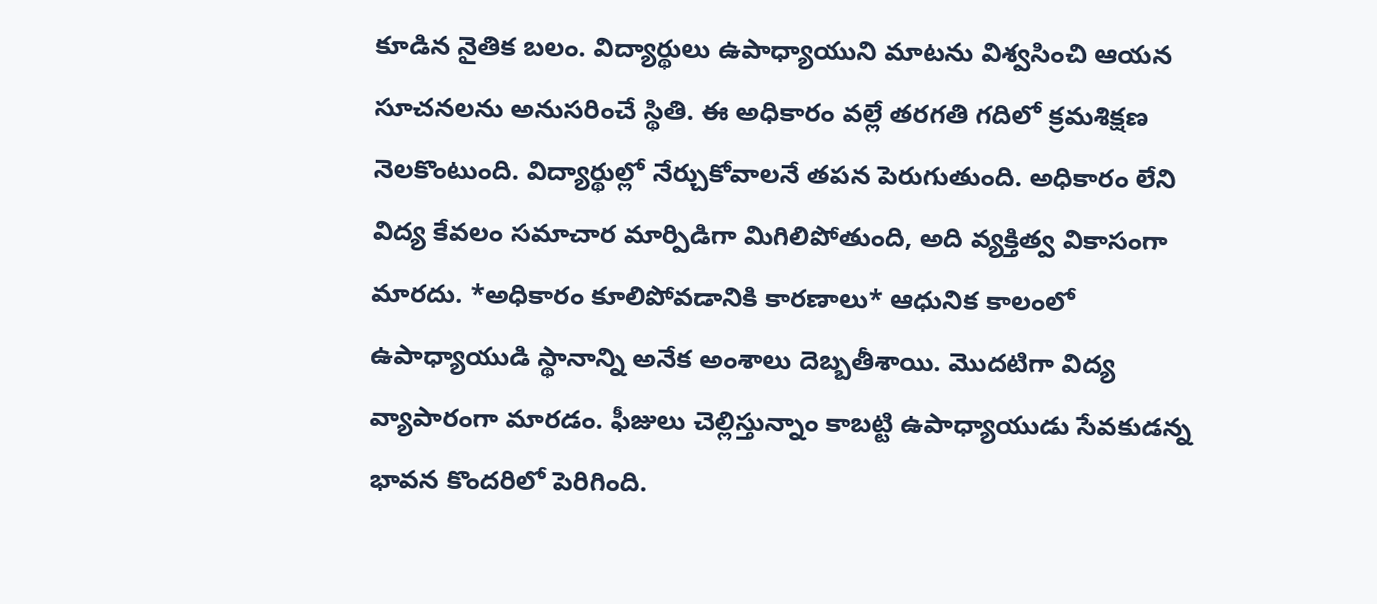కూడిన నైతిక బలం. విద్యార్థులు ఉపాధ్యాయుని మాటను విశ్వసించి ఆయన సూచనలను అనుసరించే స్థితి. ఈ అధికారం వల్లే తరగతి గదిలో క్రమశిక్షణ నెలకొంటుంది. విద్యార్థుల్లో నేర్చుకోవాలనే తపన పెరుగుతుంది. అధికారం లేని విద్య కేవలం సమాచార మార్పిడిగా మిగిలిపోతుంది, అది వ్యక్తిత్వ వికాసంగా మారదు. *అధికారం కూలిపోవడానికి కారణాలు* ఆధునిక కాలంలో ఉపాధ్యాయుడి స్థానాన్ని అనేక అంశాలు దెబ్బతీశాయి. మొదటిగా విద్య వ్యాపారంగా మారడం. ఫీజులు చెల్లిస్తున్నాం కాబట్టి ఉపాధ్యాయుడు సేవకుడన్న భావన కొందరిలో పెరిగింది.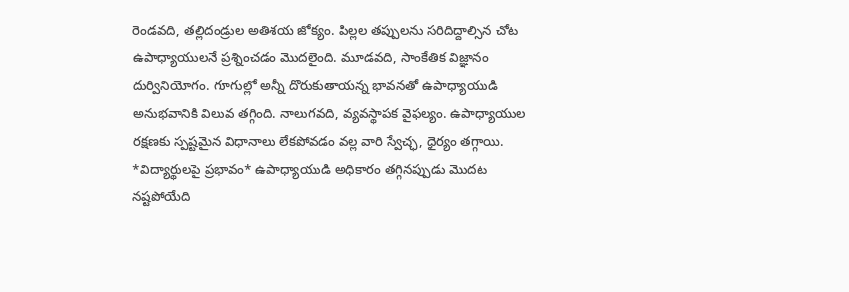రెండవది, తల్లిదండ్రుల అతిశయ జోక్యం. పిల్లల తప్పులను సరిదిద్దాల్సిన చోట ఉపాధ్యాయులనే ప్రశ్నించడం మొదలైంది. మూడవది, సాంకేతిక విజ్ఞానం దుర్వినియోగం. గూగుల్లో అన్నీ దొరుకుతాయన్న భావనతో ఉపాధ్యాయుడి అనుభవానికి విలువ తగ్గింది. నాలుగవది, వ్యవస్థాపక వైఫల్యం. ఉపాధ్యాయుల రక్షణకు స్పష్టమైన విధానాలు లేకపోవడం వల్ల వారి స్వేచ్ఛ, ధైర్యం తగ్గాయి. *విద్యార్థులపై ప్రభావం* ఉపాధ్యాయుడి అధికారం తగ్గినప్పుడు మొదట నష్టపోయేది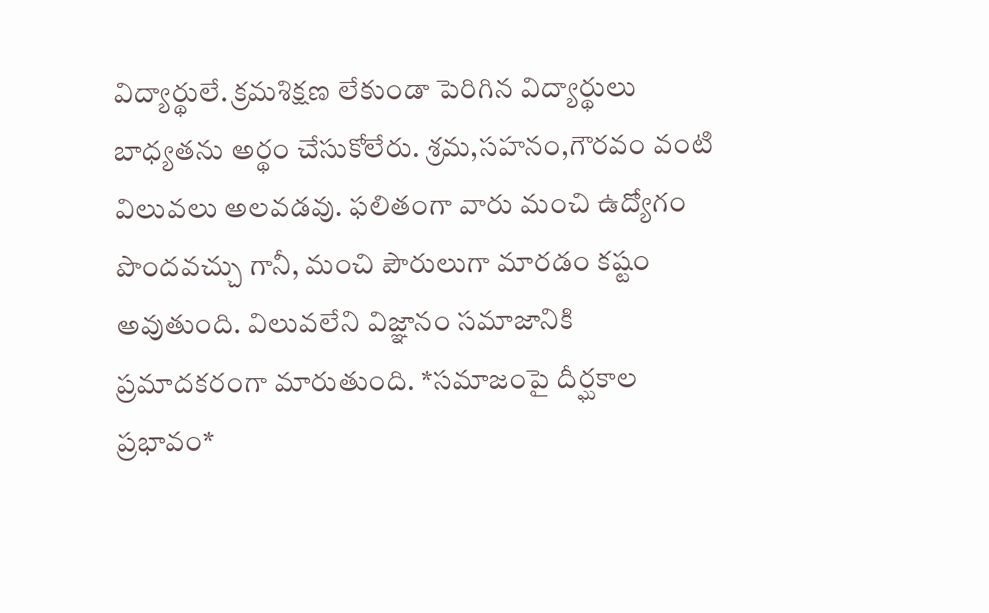విద్యార్థులే. క్రమశిక్షణ లేకుండా పెరిగిన విద్యార్థులు బాధ్యతను అర్థం చేసుకోలేరు. శ్రమ,సహనం,గౌరవం వంటి విలువలు అలవడవు. ఫలితంగా వారు మంచి ఉద్యోగం పొందవచ్చు గానీ, మంచి పౌరులుగా మారడం కష్టం అవుతుంది. విలువలేని విజ్ఞానం సమాజానికి ప్రమాదకరంగా మారుతుంది. *సమాజంపై దీర్ఘకాల ప్రభావం*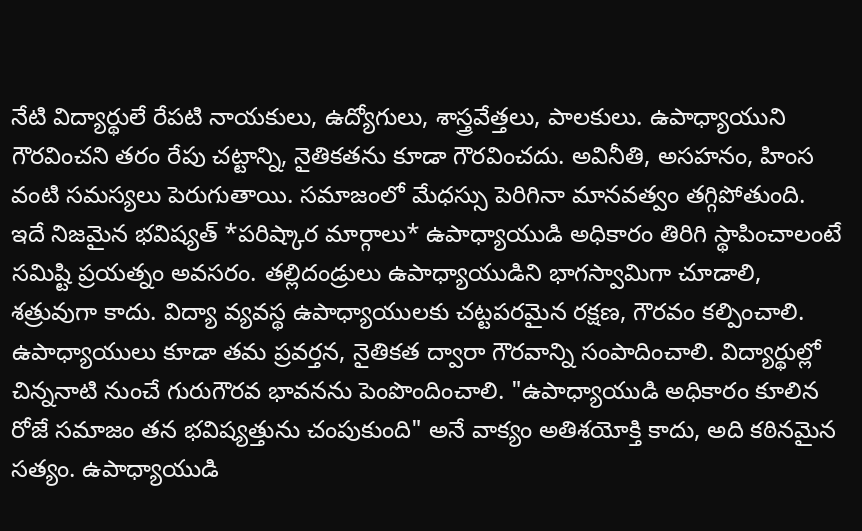నేటి విద్యార్థులే రేపటి నాయకులు, ఉద్యోగులు, శాస్త్రవేత్తలు, పాలకులు. ఉపాధ్యాయుని గౌరవించని తరం రేపు చట్టాన్ని, నైతికతను కూడా గౌరవించదు. అవినీతి, అసహనం, హింస వంటి సమస్యలు పెరుగుతాయి. సమాజంలో మేధస్సు పెరిగినా మానవత్వం తగ్గిపోతుంది. ఇదే నిజమైన భవిష్యత్ *పరిష్కార మార్గాలు* ఉపాధ్యాయుడి అధికారం తిరిగి స్థాపించాలంటే సమిష్టి ప్రయత్నం అవసరం. తల్లిదండ్రులు ఉపాధ్యాయుడిని భాగస్వామిగా చూడాలి, శత్రువుగా కాదు. విద్యా వ్యవస్థ ఉపాధ్యాయులకు చట్టపరమైన రక్షణ, గౌరవం కల్పించాలి. ఉపాధ్యాయులు కూడా తమ ప్రవర్తన, నైతికత ద్వారా గౌరవాన్ని సంపాదించాలి. విద్యార్థుల్లో చిన్ననాటి నుంచే గురుగౌరవ భావనను పెంపొందించాలి. "ఉపాధ్యాయుడి అధికారం కూలిన రోజే సమాజం తన భవిష్యత్తును చంపుకుంది" అనే వాక్యం అతిశయోక్తి కాదు, అది కఠినమైన సత్యం. ఉపాధ్యాయుడి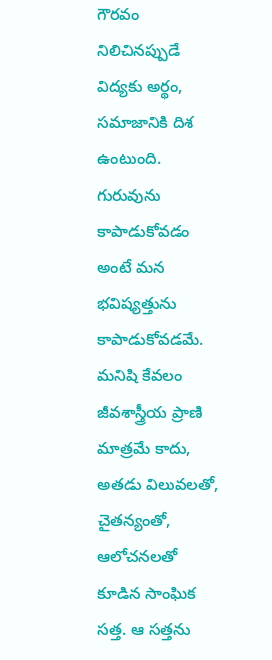గౌరవం నిలిచినప్పుడే విద్యకు అర్థం, సమాజానికి దిశ ఉంటుంది. గురువును కాపాడుకోవడం అంటే మన భవిష్యత్తును కాపాడుకోవడమే. మనిషి కేవలం జీవశాస్త్రీయ ప్రాణి మాత్రమే కాదు, అతడు విలువలతో, చైతన్యంతో, ఆలోచనలతో కూడిన సాంఘిక సత్త. ఆ సత్తను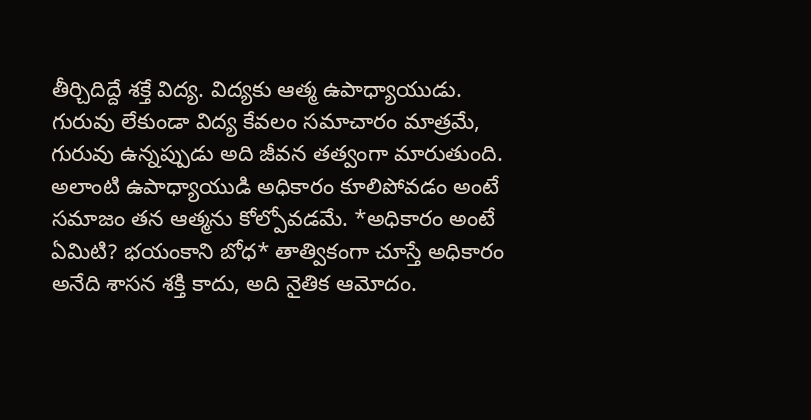తీర్చిదిద్దే శక్తే విద్య. విద్యకు ఆత్మ ఉపాధ్యాయుడు. గురువు లేకుండా విద్య కేవలం సమాచారం మాత్రమే, గురువు ఉన్నప్పుడు అది జీవన తత్వంగా మారుతుంది. అలాంటి ఉపాధ్యాయుడి అధికారం కూలిపోవడం అంటే సమాజం తన ఆత్మను కోల్పోవడమే. *అధికారం అంటే ఏమిటి? భయంకాని బోధ* తాత్వికంగా చూస్తే అధికారం అనేది శాసన శక్తి కాదు, అది నైతిక ఆమోదం.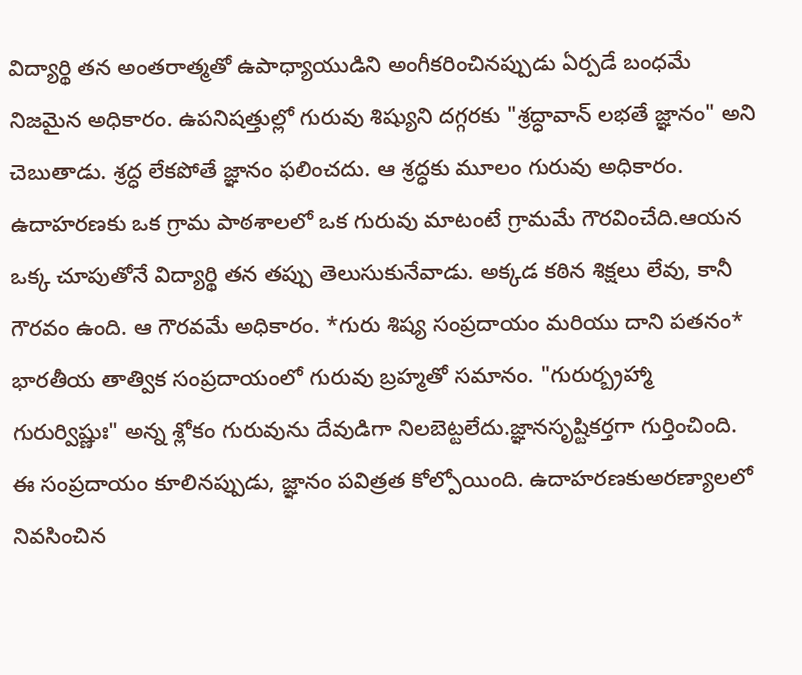విద్యార్థి తన అంతరాత్మతో ఉపాధ్యాయుడిని అంగీకరించినప్పుడు ఏర్పడే బంధమే నిజమైన అధికారం. ఉపనిషత్తుల్లో గురువు శిష్యుని దగ్గరకు "శ్రద్ధావాన్ లభతే జ్ఞానం" అని చెబుతాడు. శ్రద్ధ లేకపోతే జ్ఞానం ఫలించదు. ఆ శ్రద్ధకు మూలం గురువు అధికారం. ఉదాహరణకు ఒక గ్రామ పాఠశాలలో ఒక గురువు మాటంటే గ్రామమే గౌరవించేది.ఆయన ఒక్క చూపుతోనే విద్యార్థి తన తప్పు తెలుసుకునేవాడు. అక్కడ కఠిన శిక్షలు లేవు, కానీ గౌరవం ఉంది. ఆ గౌరవమే అధికారం. *గురు శిష్య సంప్రదాయం మరియు దాని పతనం* భారతీయ తాత్విక సంప్రదాయంలో గురువు బ్రహ్మతో సమానం. "గురుర్బ్రహ్మా గురుర్విష్ణుః" అన్న శ్లోకం గురువును దేవుడిగా నిలబెట్టలేదు.జ్ఞానసృష్టికర్తగా గుర్తించింది. ఈ సంప్రదాయం కూలినప్పుడు, జ్ఞానం పవిత్రత కోల్పోయింది. ఉదాహరణకుఅరణ్యాలలో నివసించిన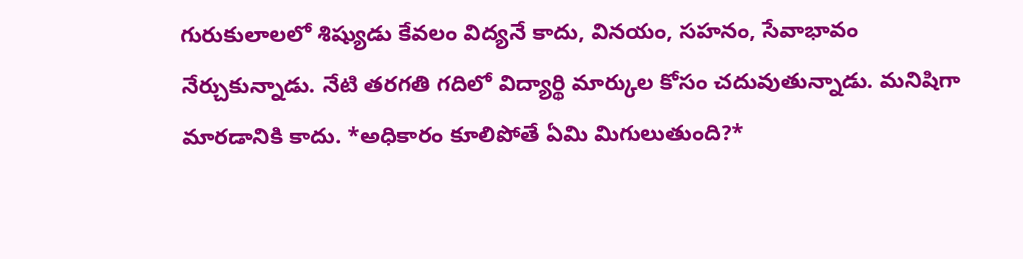గురుకులాలలో శిష్యుడు కేవలం విద్యనే కాదు, వినయం, సహనం, సేవాభావం నేర్చుకున్నాడు. నేటి తరగతి గదిలో విద్యార్థి మార్కుల కోసం చదువుతున్నాడు. మనిషిగా మారడానికి కాదు. *అధికారం కూలిపోతే ఏమి మిగులుతుంది?*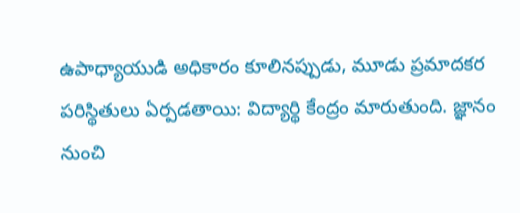ఉపాధ్యాయుడి అధికారం కూలినప్పుడు, మూడు ప్రమాదకర పరిస్థితులు ఏర్పడతాయి: విద్యార్థి కేంద్రం మారుతుంది. జ్ఞానం నుంచి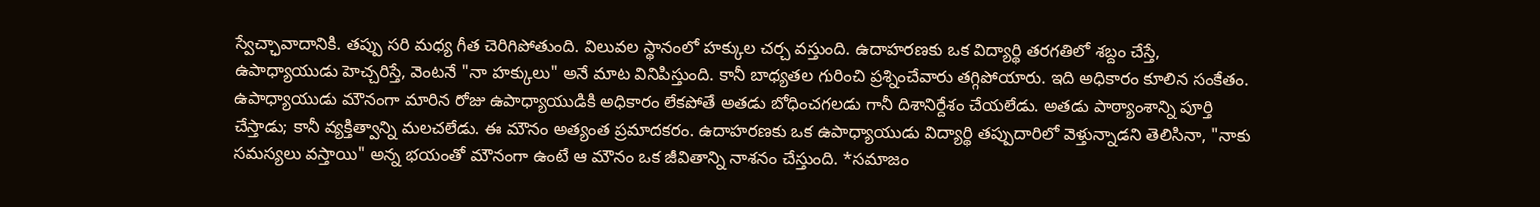స్వేచ్ఛావాదానికి. తప్పు సరి మధ్య గీత చెరిగిపోతుంది. విలువల స్థానంలో హక్కుల చర్చ వస్తుంది. ఉదాహరణకు ఒక విద్యార్థి తరగతిలో శబ్దం చేస్తే, ఉపాధ్యాయుడు హెచ్చరిస్తే, వెంటనే "నా హక్కులు" అనే మాట వినిపిస్తుంది. కానీ బాధ్యతల గురించి ప్రశ్నించేవారు తగ్గిపోయారు. ఇది అధికారం కూలిన సంకేతం. ఉపాధ్యాయుడు మౌనంగా మారిన రోజు ఉపాధ్యాయుడికి అధికారం లేకపోతే అతడు బోధించగలడు గానీ దిశానిర్దేశం చేయలేడు. అతడు పాఠ్యాంశాన్ని పూర్తి చేస్తాడు; కానీ వ్యక్తిత్వాన్ని మలచలేడు. ఈ మౌనం అత్యంత ప్రమాదకరం. ఉదాహరణకు ఒక ఉపాధ్యాయుడు విద్యార్థి తప్పుదారిలో వెళ్తున్నాడని తెలిసినా, "నాకు సమస్యలు వస్తాయి" అన్న భయంతో మౌనంగా ఉంటే ఆ మౌనం ఒక జీవితాన్ని నాశనం చేస్తుంది. *సమాజం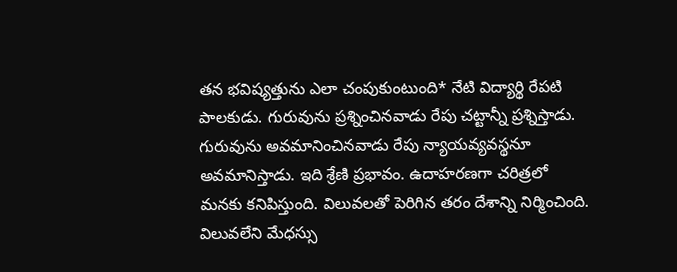తన భవిష్యత్తును ఎలా చంపుకుంటుంది* నేటి విద్యార్థి రేపటి పాలకుడు. గురువును ప్రశ్నించినవాడు రేపు చట్టాన్నీ ప్రశ్నిస్తాడు. గురువును అవమానించినవాడు రేపు న్యాయవ్యవస్థనూ అవమానిస్తాడు. ఇది శ్రేణి ప్రభావం. ఉదాహరణగా చరిత్రలో మనకు కనిపిస్తుంది. విలువలతో పెరిగిన తరం దేశాన్ని నిర్మించింది. విలువలేని మేధస్సు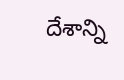దేశాన్ని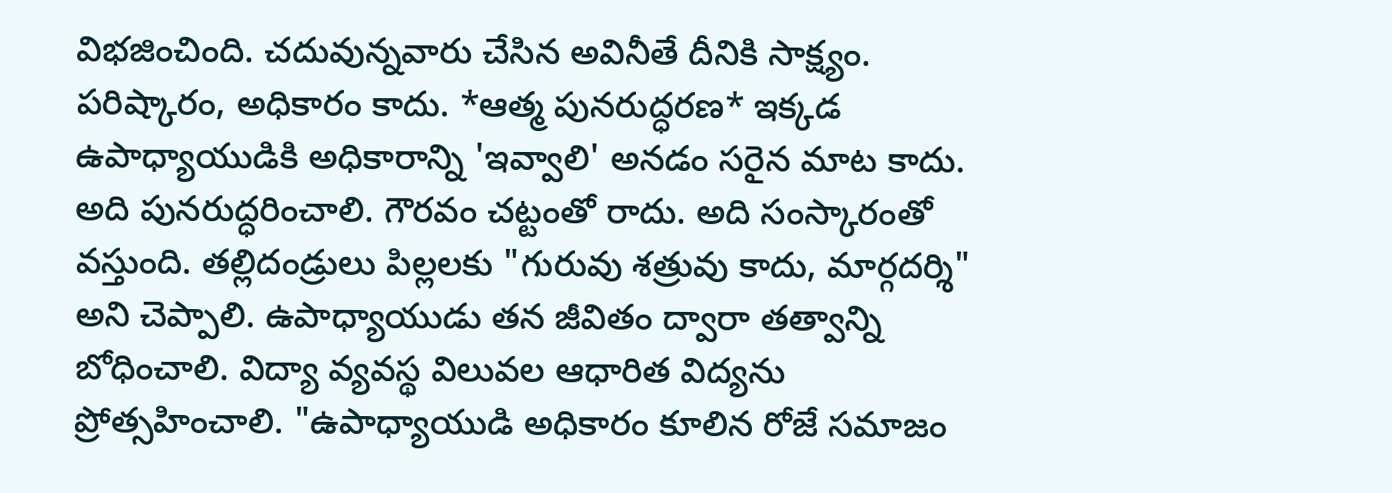విభజించింది. చదువున్నవారు చేసిన అవినీతే దీనికి సాక్ష్యం. పరిష్కారం, అధికారం కాదు. *ఆత్మ పునరుద్ధరణ* ఇక్కడ ఉపాధ్యాయుడికి అధికారాన్ని 'ఇవ్వాలి' అనడం సరైన మాట కాదు. అది పునరుద్ధరించాలి. గౌరవం చట్టంతో రాదు. అది సంస్కారంతో వస్తుంది. తల్లిదండ్రులు పిల్లలకు "గురువు శత్రువు కాదు, మార్గదర్శి" అని చెప్పాలి. ఉపాధ్యాయుడు తన జీవితం ద్వారా తత్వాన్ని బోధించాలి. విద్యా వ్యవస్థ విలువల ఆధారిత విద్యను ప్రోత్సహించాలి. "ఉపాధ్యాయుడి అధికారం కూలిన రోజే సమాజం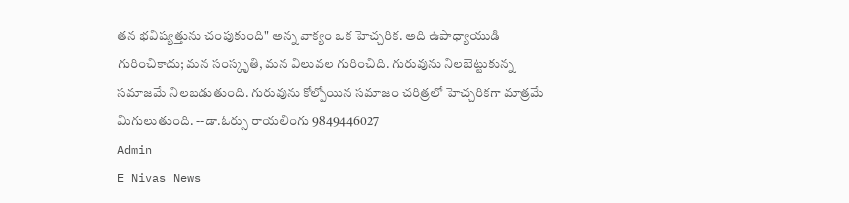తన భవిష్యత్తును చంపుకుంది" అన్న వాక్యం ఒక హెచ్చరిక. అది ఉపాధ్యాయుడి గురించికాదు; మన సంస్కృతి, మన విలువల గురించిది. గురువును నిలబెట్టుకున్న సమాజమే నిలబడుతుంది. గురువును కోల్పోయిన సమాజం చరిత్రలో హెచ్చరికగా మాత్రమే మిగులుతుంది. --డా.ఓర్సు రాయలింగు 9849446027
Admin
E Nivas News